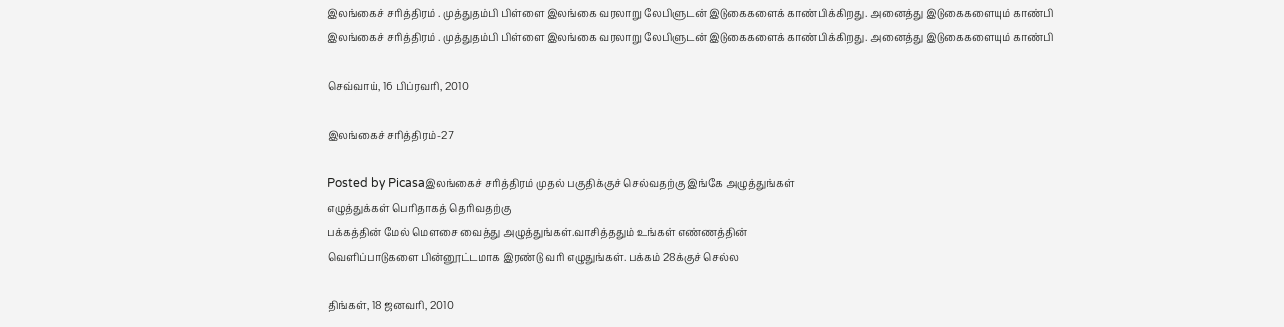இலங்கைச் சரித்திரம் . முத்துதம்பி பிள்ளை இலங்கை வரலாறு லேபிளுடன் இடுகைகளைக் காண்பிக்கிறது. அனைத்து இடுகைகளையும் காண்பி
இலங்கைச் சரித்திரம் . முத்துதம்பி பிள்ளை இலங்கை வரலாறு லேபிளுடன் இடுகைகளைக் காண்பிக்கிறது. அனைத்து இடுகைகளையும் காண்பி

செவ்வாய், 16 பிப்ரவரி, 2010

இலங்கைச் சரித்திரம்-27

Posted by Picasaஇலங்கைச் சரித்திரம் முதல் பகுதிக்குச் செல்வதற்கு இங்கே அழுத்துங்கள்
எழுத்துக்கள் பெரிதாகத் தெரிவதற்கு
பக்கத்தின் மேல் மௌசை வைத்து அழுத்துங்கள்.வாசித்ததும் உங்கள் எண்ணத்தின்
வெளிப்பாடுகளை பின்னூட்டமாக இரண்டு வரி எழுதுங்கள். பக்கம் 28க்குச் செல்ல

திங்கள், 18 ஜனவரி, 2010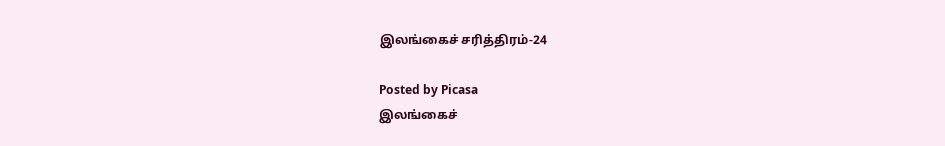இலங்கைச் சரித்திரம்-24

Posted by Picasa
இலங்கைச்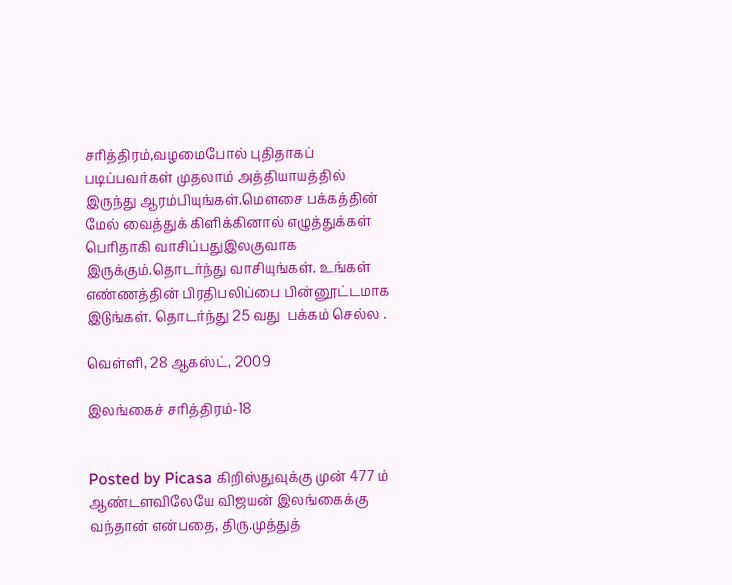சரித்திரம்,வழமைபோல் புதிதாகப் படிப்பவர்கள் முதலாம் அத்தியாயத்தில்
இருந்து ஆரம்பியுங்கள்.மௌசை பக்கத்தின் மேல் வைத்துக் கிளிக்கினால் எழுத்துக்கள்
பெரிதாகி வாசிப்பதுஇலகுவாக இருக்கும்.தொடர்ந்து வாசியுங்கள். உங்கள் எண்ணத்தின் பிரதிபலிப்பை பின்னூட்டமாக இடுங்கள். தொடர்ந்து 25 வது  பக்கம் செல்ல .

வெள்ளி, 28 ஆகஸ்ட், 2009

இலங்கைச் சரித்திரம்-18


Posted by Picasa கிறிஸ்துவுக்கு முன் 477 ம் ஆண்டளவிலேயே விஜயன் இலங்கைக்கு வந்தான் என்பதை, திரு.முத்துத்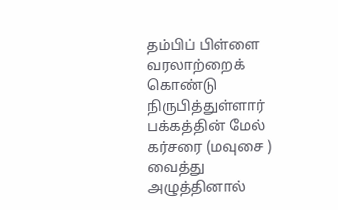தம்பிப் பிள்ளை வரலாற்றைக் கொண்டு நிருபித்துள்ளார்  பக்கத்தின் மேல் கர்சரை (மவுசை ) வைத்து அழுத்தினால்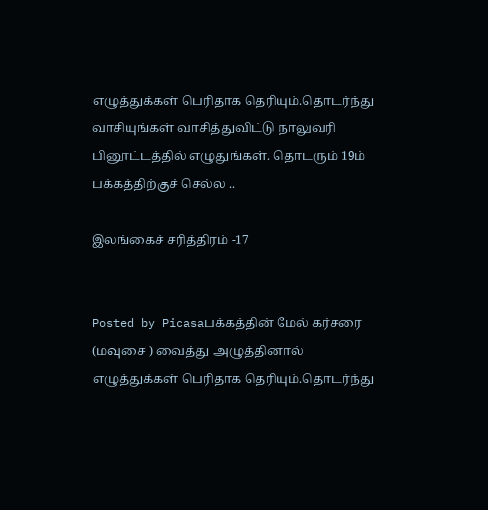எழுத்துக்கள் பெரிதாக தெரியும்.தொடர்ந்து வாசியுங்கள் வாசித்துவிட்டு நாலுவரி பினூட்டத்தில் எழுதுங்கள். தொடரும் 19ம் பக்கத்திற்குச் செல்ல ..

இலங்கைச் சரித்திரம் -17


Posted by Picasaபக்கத்தின் மேல் கர்சரை (மவுசை ) வைத்து அழுத்தினால் எழுத்துக்கள் பெரிதாக தெரியும்.தொடர்ந்து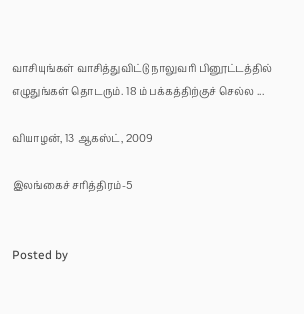வாசியுங்கள் வாசித்துவிட்டு நாலுவரி பினூட்டத்தில் எழுதுங்கள் தொடரும். 18 ம் பக்கத்திற்குச் செல்ல ...

வியாழன், 13 ஆகஸ்ட், 2009

இலங்கைச் சரித்திரம்-5


Posted by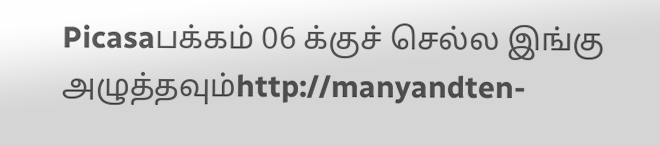Picasaபக்கம் 06 க்குச் செல்ல இங்கு அழுத்தவும்http://manyandten-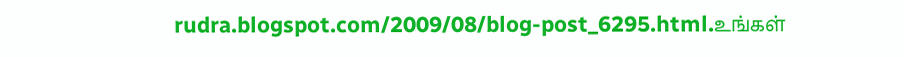rudra.blogspot.com/2009/08/blog-post_6295.html.உங்கள்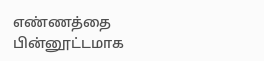எண்ணத்தை பின்னூட்டமாக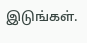இடுங்கள்.